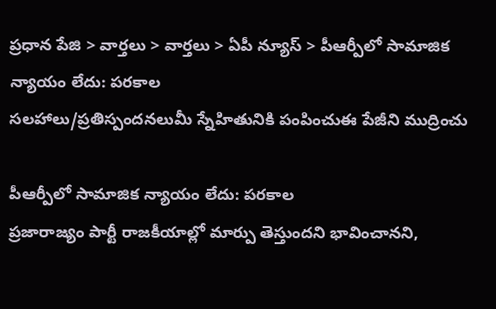ప్రధాన పేజి > వార్తలు > వార్తలు > ఏపీ న్యూస్ > పీఆర్పీలో సామాజిక న్యాయం లేదు: పరకాల
సలహాలు/ప్రతిస్పందనలుమీ స్నేహితునికి పంపించుఈ పేజీని ముద్రించు

పీఆర్పీలో సామాజిక న్యాయం లేదు: పరకాల
ప్రజారాజ్యం పార్టీ రాజకీయాల్లో మార్పు తెస్తుందని భావించానని,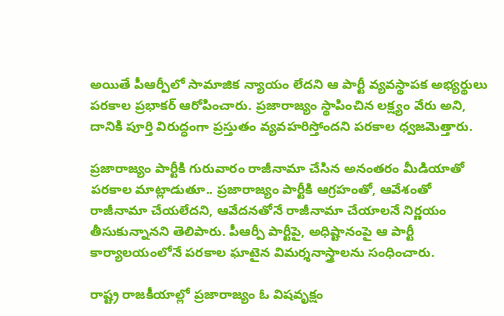అయితే పీఆర్పీలో సామాజిక న్యాయం లేదని ఆ పార్టీ వ్యవస్థాపక అభ్యర్థులు పరకాల ప్రభాకర్ ఆరోపించారు. ప్రజారాజ్యం స్థాపించిన లక్ష్యం వేరు అని, దానికి పూర్తి విరుద్ధంగా ప్రస్తుతం వ్యవహరిస్తోందని పరకాల ధ్వజమెత్తారు.

ప్రజారాజ్యం పార్టీకి గురువారం రాజీనామా చేసిన అనంతరం మీడియాతో పరకాల మాట్లాడుతూ.. ప్రజారాజ్యం పార్టీకి ఆగ్రహంతో, ఆవేశంతో రాజీనామా చేయలేదని, ఆవేదనతోనే రాజీనామా చేయాలనే నిర్ణయం తీసుకున్నానని తెలిపారు. పీఆర్పీ పార్టీపై, అధిష్టానంపై ఆ పార్టీ కార్యాలయంలోనే పరకాల ఘాటైన విమర్శనాస్త్రాలను సంధించారు.

రాష్ట్ర రాజకీయాల్లో ప్రజారాజ్యం ఓ విషవృక్షం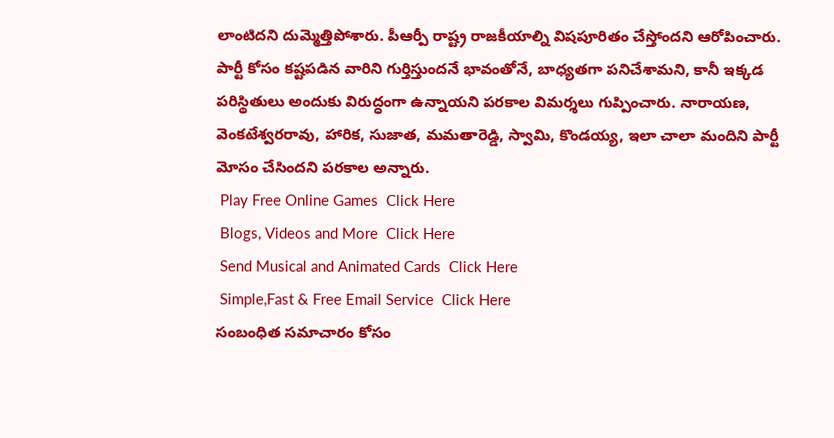లాంటిదని దుమ్మెత్తిపోశారు. పీఆర్పీ రాష్ట్ర రాజకీయాల్ని విషపూరితం చేస్తోందని ఆరోపించారు. పార్టీ కోసం కష్టపడిన వారిని గుర్తిస్తుందనే భావంతోనే, బాధ్యతగా పనిచేశామని, కానీ ఇక్కడ పరిస్థితులు అందుకు విరుద్ధంగా ఉన్నాయని పరకాల విమర్శలు గుప్పించారు. నారాయణ, వెంకటేశ్వరరావు, హారిక, సుజాత, మమతారెడ్డి, స్వామి, కొండయ్య, ఇలా చాలా మందిని పార్టీ మోసం చేసిందని పరకాల అన్నారు.
 Play Free Online Games  Click Here
 Blogs, Videos and More  Click Here
 Send Musical and Animated Cards  Click Here
 Simple,Fast & Free Email Service  Click Here
సంబంధిత సమాచారం కోసం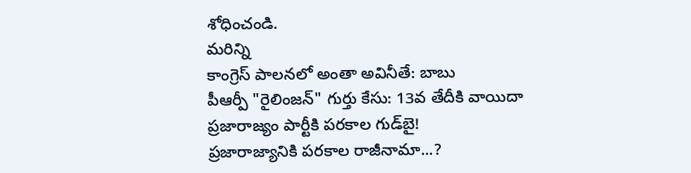శోధించండి.
మరిన్ని
కాంగ్రెస్ పాలనలో అంతా అవినీతే: బాబు
పీఆర్పీ "రైలింజన్" గుర్తు కేసు: 13వ తేదీకి వాయిదా
ప్రజారాజ్యం పార్టీకి పరకాల గుడ్‌బై!
ప్రజారాజ్యానికి పరకాల రాజీనామా...?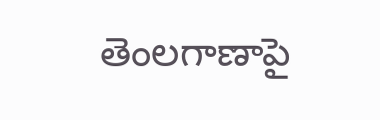తెంలగాణాపై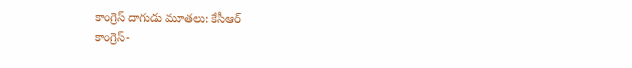కాంగ్రెస్ దాగుడు మూతలు: కేసీఆర్
కాంగ్రెస్-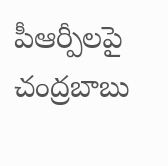పీఆర్పీలపై చంద్రబాబు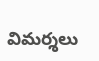విమర్శలు